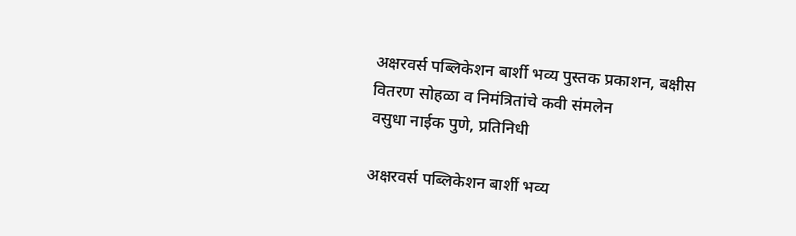अक्षरवर्स पब्लिकेशन बार्शी भव्य पुस्तक प्रकाशन, बक्षीस वितरण सोहळा व निमंत्रितांचे कवी संमलेन
वसुधा नाईक पुणे, प्रतिनिधी

अक्षरवर्स पब्लिकेशन बार्शी भव्य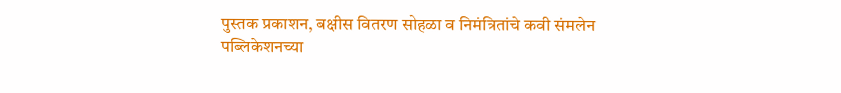पुस्तक प्रकाशन, बक्षीस वितरण सोहळा व निमंत्रितांचे कवी संमलेन
पब्लिकेशनच्या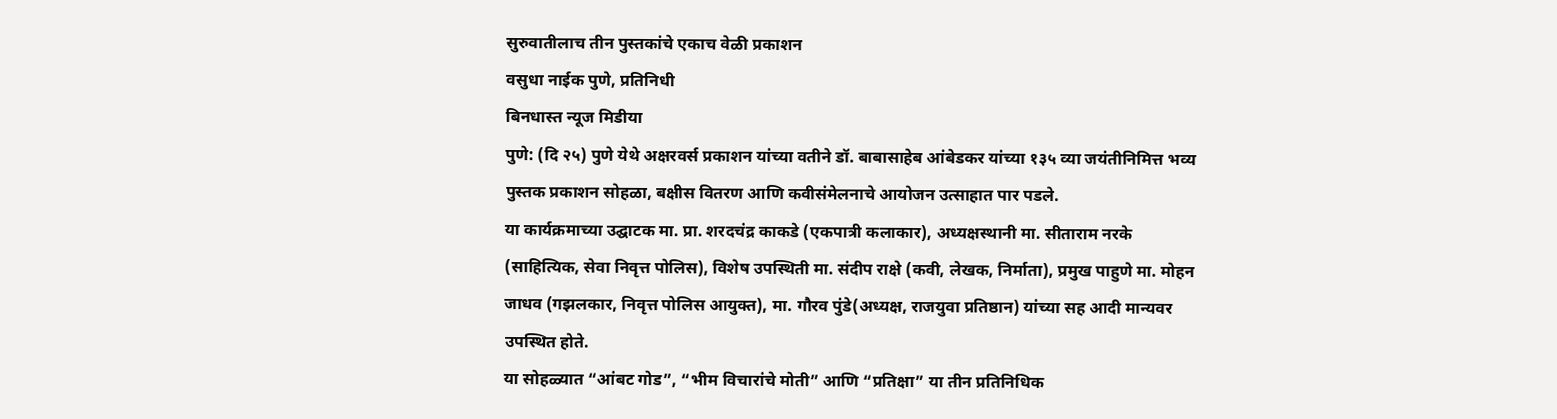सुरुवातीलाच तीन पुस्तकांचे एकाच वेळी प्रकाशन
वसुधा नाईक पुणे, प्रतिनिधी
बिनधास्त न्यूज मिडीया
पुणे: (दि २५) पुणे येथे अक्षरवर्स प्रकाशन यांच्या वतीने डॉ. बाबासाहेब आंबेडकर यांच्या १३५ व्या जयंतीनिमित्त भव्य पुस्तक प्रकाशन सोहळा, बक्षीस वितरण आणि कवीसंमेलनाचे आयोजन उत्साहात पार पडले.
या कार्यक्रमाच्या उद्घाटक मा. प्रा. शरदचंद्र काकडे (एकपात्री कलाकार), अध्यक्षस्थानी मा. सीताराम नरके (साहित्यिक, सेवा निवृत्त पोलिस), विशेष उपस्थिती मा. संदीप राक्षे (कवी, लेखक, निर्माता), प्रमुख पाहुणे मा. मोहन जाधव (गझलकार, निवृत्त पोलिस आयुक्त), मा. गौरव पुंडे(अध्यक्ष, राजयुवा प्रतिष्ठान) यांच्या सह आदी मान्यवर उपस्थित होते.
या सोहळ्यात “आंबट गोड”, “भीम विचारांचे मोती” आणि “प्रतिक्षा” या तीन प्रतिनिधिक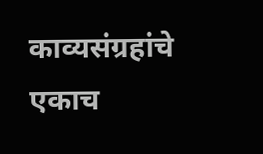काव्यसंग्रहांचे एकाच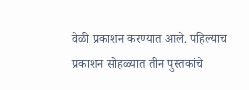वेळी प्रकाशन करण्यात आले. पहिल्याच प्रकाशन सोहळ्यात तीन पुस्तकांचे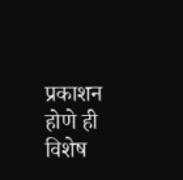प्रकाशन होणे ही विशेष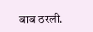बाब ठरली.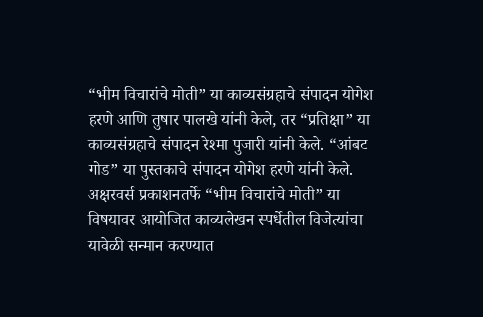“भीम विचारांचे मोती” या काव्यसंग्रहाचे संपादन योगेश हरणे आणि तुषार पालखे यांनी केले, तर “प्रतिक्षा” या काव्यसंग्रहाचे संपादन रेश्मा पुजारी यांनी केले. “आंबट गोड” या पुस्तकाचे संपादन योगेश हरणे यांनी केले.
अक्षरवर्स प्रकाशनतर्फे “भीम विचारांचे मोती” या विषयावर आयोजित काव्यलेखन स्पर्धेतील विजेत्यांचा यावेळी सन्मान करण्यात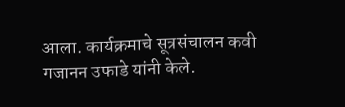आला. कार्यक्रमाचे सूत्रसंचालन कवी गजानन उफाडे यांनी केले.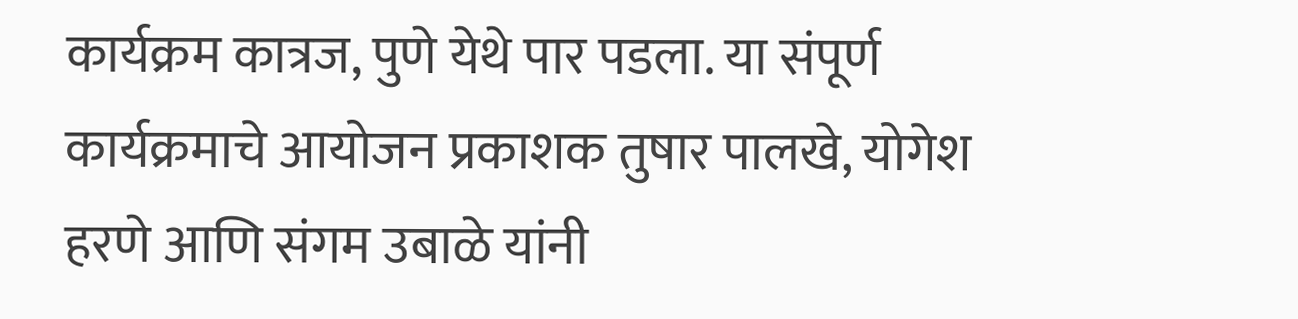कार्यक्रम कात्रज, पुणे येथे पार पडला. या संपूर्ण कार्यक्रमाचे आयोजन प्रकाशक तुषार पालखे, योगेश हरणे आणि संगम उबाळे यांनी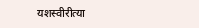यशस्वीरीत्या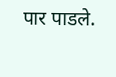पार पाडले.